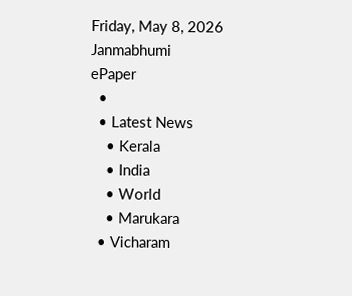Friday, May 8, 2026
Janmabhumi
ePaper
  •
  • Latest News
    • Kerala
    • India
    • World
    • Marukara
  • Vicharam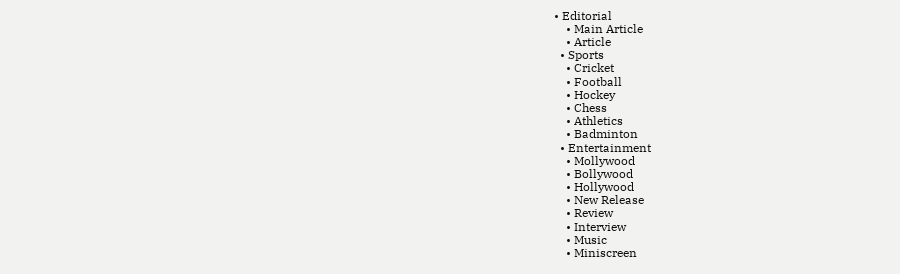• Editorial
    • Main Article
    • Article
  • Sports
    • Cricket
    • Football
    • Hockey
    • Chess
    • Athletics
    • Badminton
  • Entertainment
    • Mollywood
    • Bollywood
    • Hollywood
    • New Release
    • Review
    • Interview
    • Music
    • Miniscreen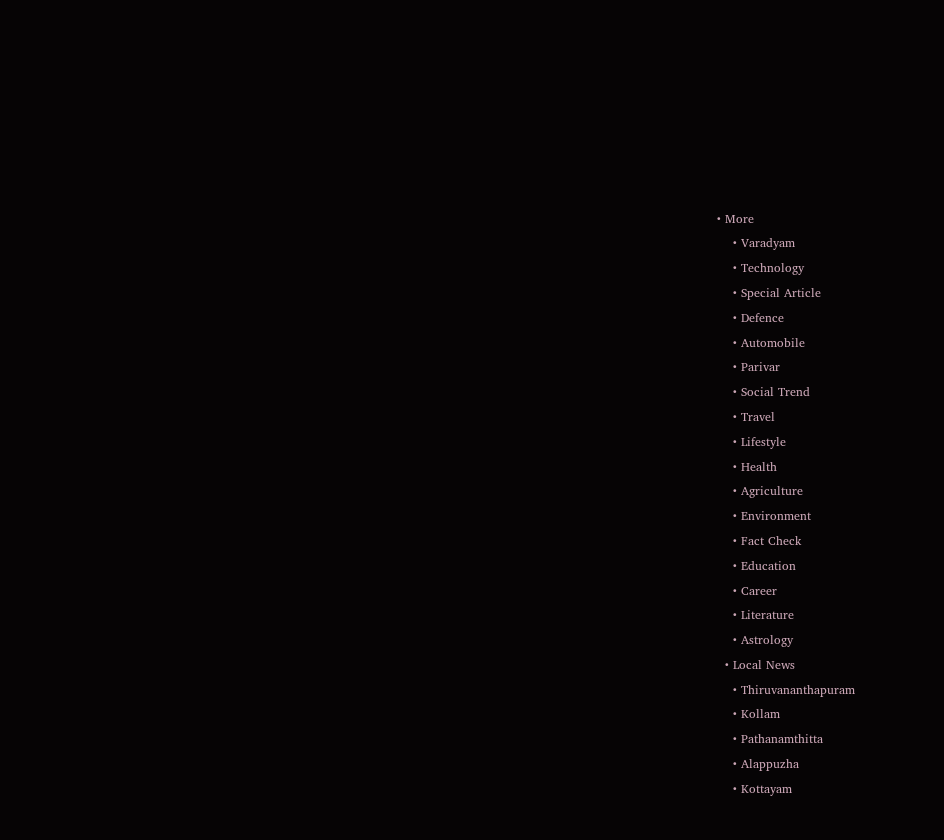• More
    • Varadyam
    • Technology
    • Special Article
    • Defence
    • Automobile
    • Parivar
    • Social Trend
    • Travel
    • Lifestyle
    • Health
    • Agriculture
    • Environment
    • Fact Check
    • Education
    • Career
    • Literature
    • Astrology
  • Local News
    • Thiruvananthapuram
    • Kollam
    • Pathanamthitta
    • Alappuzha
    • Kottayam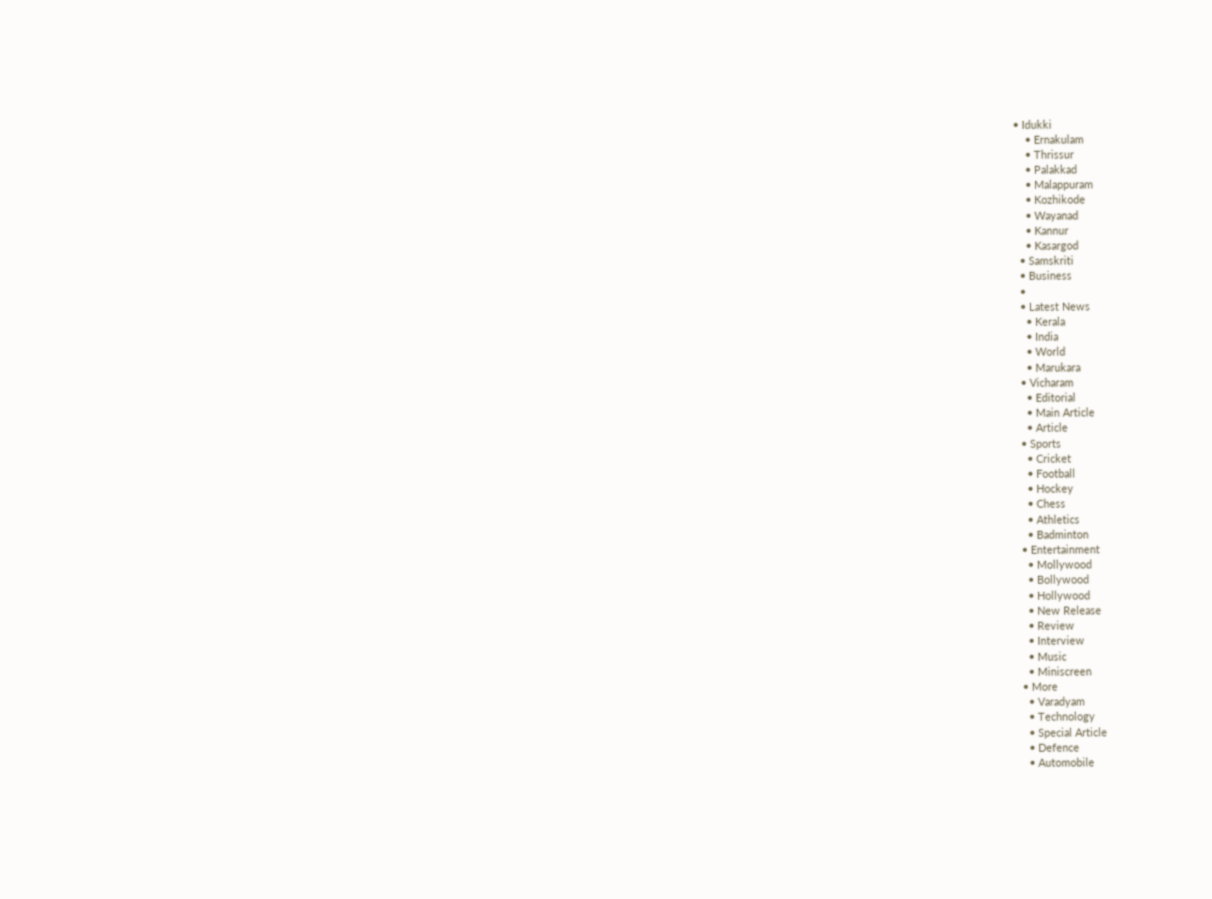• Idukki
    • Ernakulam
    • Thrissur
    • Palakkad
    • Malappuram
    • Kozhikode
    • Wayanad
    • Kannur
    • Kasargod
  • Samskriti
  • Business
  •
  • Latest News
    • Kerala
    • India
    • World
    • Marukara
  • Vicharam
    • Editorial
    • Main Article
    • Article
  • Sports
    • Cricket
    • Football
    • Hockey
    • Chess
    • Athletics
    • Badminton
  • Entertainment
    • Mollywood
    • Bollywood
    • Hollywood
    • New Release
    • Review
    • Interview
    • Music
    • Miniscreen
  • More
    • Varadyam
    • Technology
    • Special Article
    • Defence
    • Automobile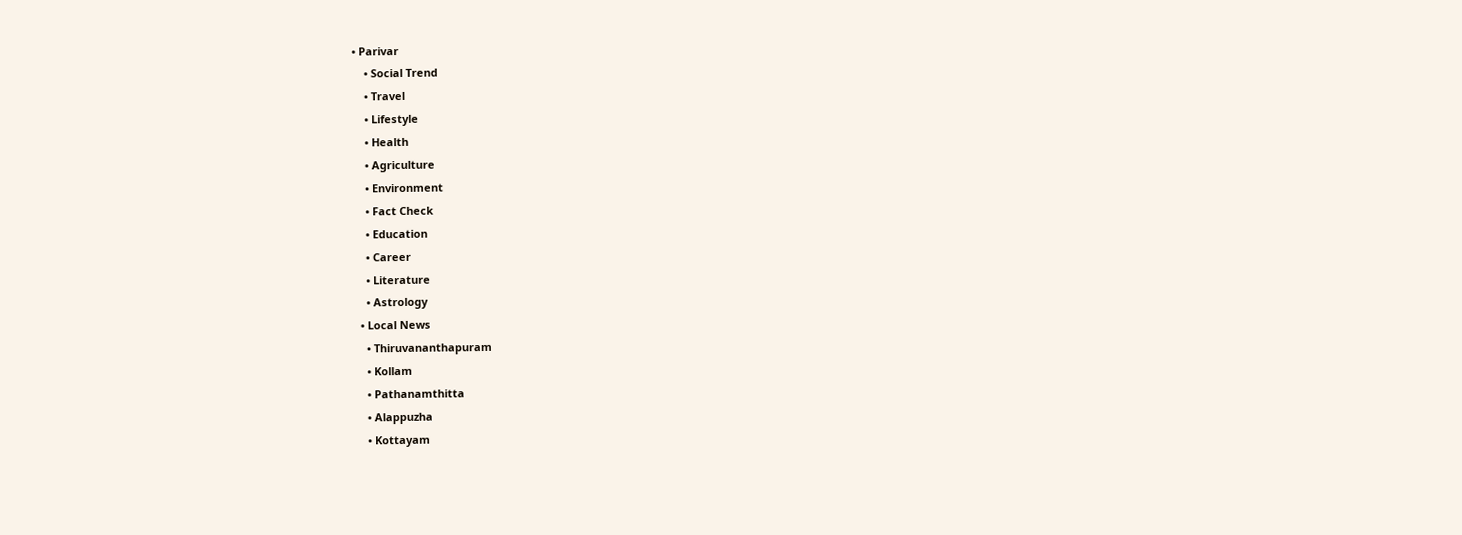• Parivar
    • Social Trend
    • Travel
    • Lifestyle
    • Health
    • Agriculture
    • Environment
    • Fact Check
    • Education
    • Career
    • Literature
    • Astrology
  • Local News
    • Thiruvananthapuram
    • Kollam
    • Pathanamthitta
    • Alappuzha
    • Kottayam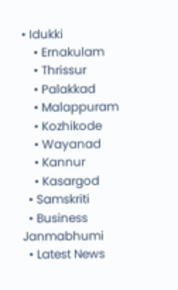• Idukki
    • Ernakulam
    • Thrissur
    • Palakkad
    • Malappuram
    • Kozhikode
    • Wayanad
    • Kannur
    • Kasargod
  • Samskriti
  • Business
Janmabhumi
  • Latest News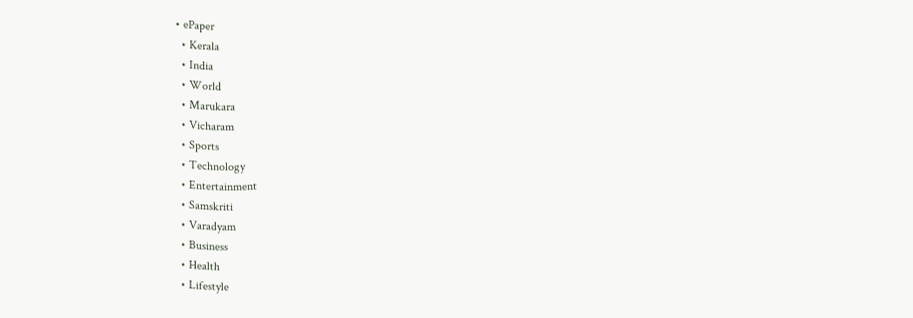• ePaper
  • Kerala
  • India
  • World
  • Marukara
  • Vicharam
  • Sports
  • Technology
  • Entertainment
  • Samskriti
  • Varadyam
  • Business
  • Health
  • Lifestyle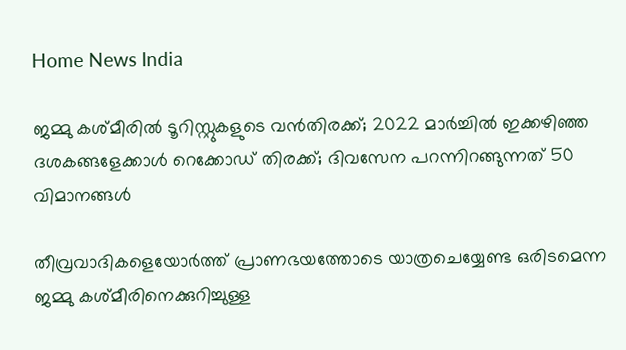Home News India

ജമ്മു കശ്മീരില്‍ ടൂറിസ്റ്റുകളുടെ വന്‍തിരക്ക്; 2022 മാര്‍ച്ചില്‍ ഇക്കഴിഞ്ഞ ദശകങ്ങളേക്കാള്‍ റെക്കോഡ് തിരക്ക്; ദിവസേന പറന്നിറങ്ങുന്നത് 50 വിമാനങ്ങള്‍

തീവ്രവാദികളെയോര്‍ത്ത് പ്രാണഭയത്തോടെ യാത്രചെയ്യേണ്ട ഒരിടമെന്ന ജമ്മു കശ്മീരിനെക്കുറിച്ചുള്ള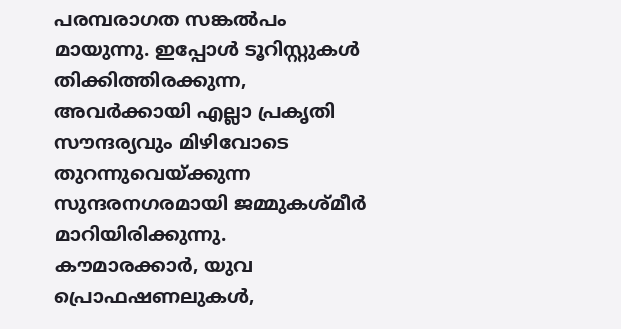പരമ്പരാഗത സങ്കല്‍പം മായുന്നു. ഇപ്പോള്‍ ടൂറിസ്റ്റുകള്‍ തിക്കിത്തിരക്കുന്ന, അവര്‍ക്കായി എല്ലാ പ്രകൃതി സൗന്ദര്യവും മിഴിവോടെ തുറന്നുവെയ്‌ക്കുന്ന സുന്ദരനഗരമായി ജമ്മുകശ്മീര്‍ മാറിയിരിക്കുന്നു. കൗമാരക്കാര്‍, യുവ പ്രൊഫഷണലുകള്‍,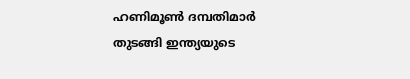ഹണിമൂണ്‍ ദമ്പതിമാര്‍ തുടങ്ങി ഇന്ത്യയുടെ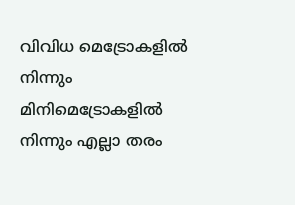വിവിധ മെട്രോകളില്‍ നിന്നും മിനിമെട്രോകളില്‍ നിന്നും എല്ലാ തരം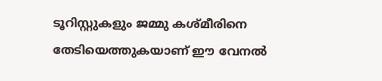ടൂറിസ്റ്റുകളും ജമ്മു കശ്മീരിനെ തേടിയെത്തുകയാണ് ഈ വേനല്‍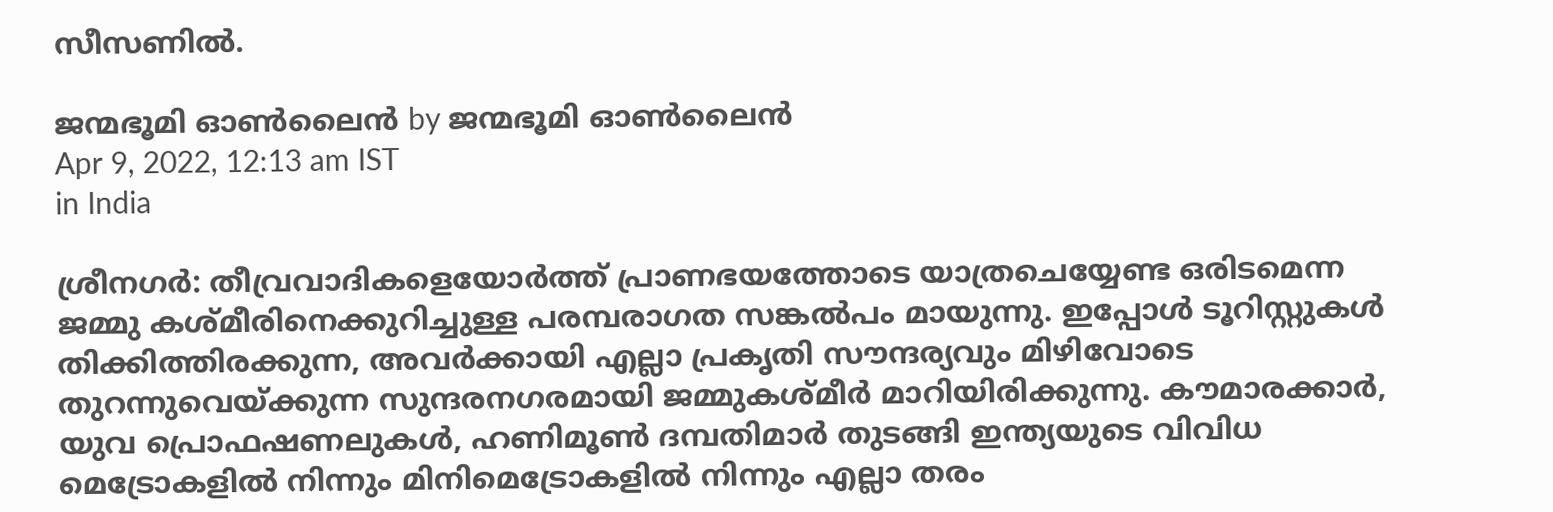സീസണില്‍.

ജന്മഭൂമി ഓണ്‍ലൈന്‍ by ജന്മഭൂമി ഓണ്‍ലൈന്‍
Apr 9, 2022, 12:13 am IST
in India

ശ്രീനഗര്‍: തീവ്രവാദികളെയോര്‍ത്ത് പ്രാണഭയത്തോടെ യാത്രചെയ്യേണ്ട ഒരിടമെന്ന ജമ്മു കശ്മീരിനെക്കുറിച്ചുള്ള പരമ്പരാഗത സങ്കല്‍പം മായുന്നു. ഇപ്പോള്‍ ടൂറിസ്റ്റുകള്‍ തിക്കിത്തിരക്കുന്ന, അവര്‍ക്കായി എല്ലാ പ്രകൃതി സൗന്ദര്യവും മിഴിവോടെ തുറന്നുവെയ്‌ക്കുന്ന സുന്ദരനഗരമായി ജമ്മുകശ്മീര്‍ മാറിയിരിക്കുന്നു. കൗമാരക്കാര്‍, യുവ പ്രൊഫഷണലുകള്‍, ഹണിമൂണ്‍ ദമ്പതിമാര്‍ തുടങ്ങി ഇന്ത്യയുടെ വിവിധ മെട്രോകളില്‍ നിന്നും മിനിമെട്രോകളില്‍ നിന്നും എല്ലാ തരം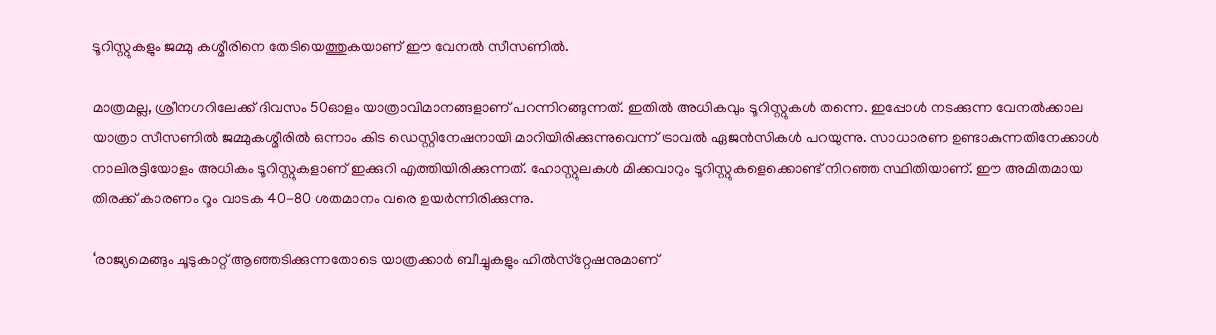ടൂറിസ്റ്റുകളും ജമ്മു കശ്മീരിനെ തേടിയെത്തുകയാണ് ഈ വേനല്‍ സീസണില്‍.

മാത്രമല്ല, ശ്രീനഗറിലേക്ക് ദിവസം 50ഓളം യാത്രാവിമാനങ്ങളാണ് പറന്നിറങ്ങുന്നത്. ഇതില്‍ അധികവും ടൂറിസ്റ്റുകള്‍ തന്നെ. ഇപ്പോള്‍ നടക്കുന്ന വേനല്‍ക്കാല യാത്രാ സീസണില്‍ ജമ്മുകശ്മീരില്‍ ഒന്നാം കിട ഡെസ്റ്റിനേഷനായി മാറിയിരിക്കുന്നുവെന്ന് ട്രാവല്‍ ഏജന്‍സികള്‍ പറയുന്നു. സാധാരണ ഉണ്ടാകുന്നതിനേക്കാള്‍ നാലിരട്ടിയോളം അധികം ടൂറിസ്റ്റുകളാണ് ഇക്കുറി എത്തിയിരിക്കുന്നത്. ഹോസ്റ്റുലകള്‍ മിക്കവാറും ടൂറിസ്റ്റുകളെക്കൊണ്ട് നിറഞ്ഞ സ്ഥിതിയാണ്. ഈ അമിതമായ തിരക്ക് കാരണം റൂം വാടക 40-80 ശതമാനം വരെ ഉയര്‍ന്നിരിക്കുന്നു.

‘രാജ്യമെങ്ങും ചൂടുകാറ്റ് ആഞ്ഞടിക്കുന്നതോടെ യാത്രക്കാര്‍ ബീച്ചുകളും ഹില്‍സ്‌റ്റേഷനുമാണ്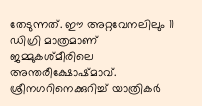തേടുന്നത്. ഈ അറ്റവേനലിലും 11 ഡിഗ്രി മാത്രമാണ് ജമ്മുകശ്മീരിലെ അന്തരീക്ഷോഷ്മാവ്. ശ്രീനഗറിനെക്കുറിച്ച് യാത്രികര്‍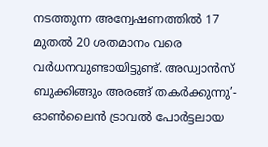നടത്തുന്ന അന്വേഷണത്തില്‍ 17 മുതല്‍ 20 ശതമാനം വരെ വര്‍ധനവുണ്ടായിട്ടുണ്ട്. അഡ്വാന്‍സ് ബുക്കിങ്ങും അരങ്ങ് തകര്‍ക്കുന്നു’- ഓണ്‍ലൈന്‍ ട്രാവല്‍ പോര്‍ട്ടലായ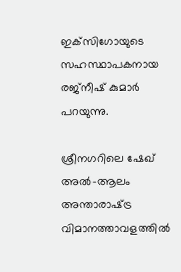ഇക്‌സിഗോയുടെ സഹസ്ഥാപകനായ രജ്‌നീഷ് കുമാര്‍ പറയുന്നു.

ശ്രീനഗറിലെ ഷേഖ് അല്‍-ആലം അന്താരാഷ്‌ട്ര വിമാനത്താവളത്തില്‍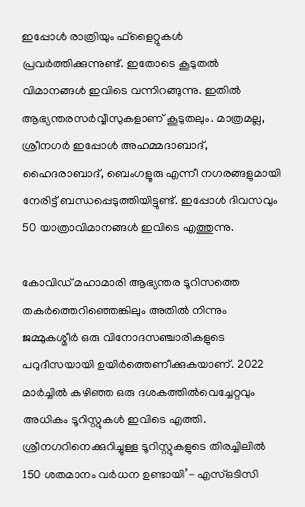ഇപ്പോള്‍ രാത്രിയും ഫ്‌ളൈറ്റുകള്‍ പ്രവര്‍ത്തിക്കുന്നുണ്ട്. ഇതോടെ കൂടുതല്‍ വിമാനങ്ങള്‍ ഇവിടെ വന്നിറങ്ങുന്നു. ഇതില്‍ ആഭ്യന്തരസര്‍വ്വീസുകളാണ് കൂടുതലും. മാത്രമല്ല, ശ്രീനഗര്‍ ഇപ്പോള്‍ അഹമ്മദാബാദ്, ഹൈദരാബാദ്, ബെംഗളൂരു എന്നീ നഗരങ്ങളുമായി നേരിട്ട് ബന്ധപ്പെടുത്തിയിട്ടുണ്ട്. ഇപ്പോള്‍ ദിവസവും 50 യാത്രാവിമാനങ്ങള്‍ ഇവിടെ എത്തുന്നു.

കോവിഡ് മഹാമാരി ആഭ്യന്തര ടൂറിസത്തെ തകര്‍ത്തെറിഞ്ഞെങ്കിലും അതില്‍ നിന്നും ജമ്മുകശ്മീര്‍ ഒരു വിനോദസഞ്ചാരികളുടെ പറുദീസയായി ഉയിര്‍ത്തെണീക്കുകയാണ്. 2022 മാര്‍ച്ചില്‍ കഴിഞ്ഞ ഒരു ദശകത്തില്‍വെച്ചേറ്റവും അധികം ടൂറിസ്റ്റുകള്‍ ഇവിടെ എത്തി. ശ്രീനഗറിനെക്കുറിച്ചുള്ള ടൂറിസ്റ്റുകളുടെ തിരച്ചിലില്‍ 150 ശതമാനം വര്‍ധന ഉണ്ടായി’- എസ്ഒടിസി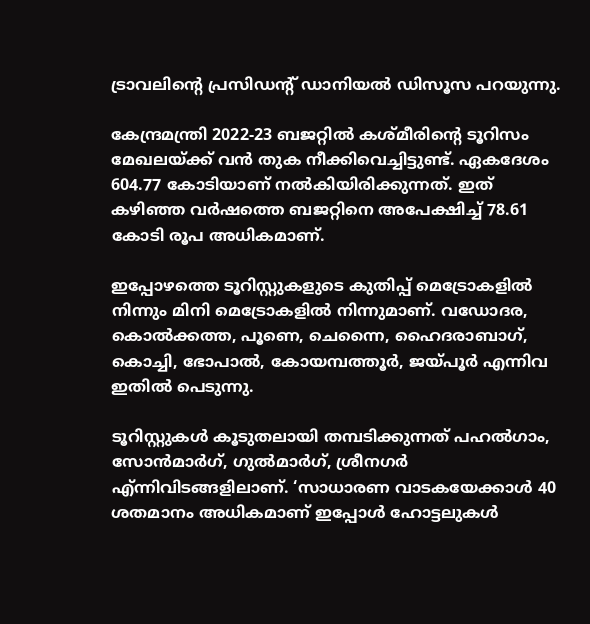ട്രാവലിന്റെ പ്രസിഡന്‍റ് ഡാനിയല്‍ ഡിസൂസ പറയുന്നു.

കേന്ദ്രമന്ത്രി 2022-23 ബജറ്റില്‍ കശ്മീരിന്റെ ടൂറിസം മേഖലയ്‌ക്ക് വന്‍ തുക നീക്കിവെച്ചിട്ടുണ്ട്. ഏകദേശം 604.77 കോടിയാണ് നല്‍കിയിരിക്കുന്നത്. ഇത് കഴിഞ്ഞ വര്‍ഷത്തെ ബജറ്റിനെ അപേക്ഷിച്ച് 78.61 കോടി രൂപ അധികമാണ്.

ഇപ്പോഴത്തെ ടൂറിസ്റ്റുകളുടെ കുതിപ്പ് മെട്രോകളില്‍ നിന്നും മിനി മെട്രോകളില്‍ നിന്നുമാണ്. വഡോദര, കൊല്‍ക്കത്ത, പൂണെ, ചെന്നൈ, ഹൈദരാബാഗ്, കൊച്ചി, ഭോപാല്‍, കോയമ്പത്തൂര്‍, ജയ്‌പൂര്‍ എന്നിവ ഇതില്‍ പെടുന്നു.

ടൂറിസ്റ്റുകള്‍ കൂടുതലായി തമ്പടിക്കുന്നത് പഹല്‍ഗാം, സോന്‍മാര്‍ഗ്, ഗുല്‍മാര്‍ഗ്, ശ്രീനഗര്‍ എ്ന്നിവിടങ്ങളിലാണ്. ‘സാധാരണ വാടകയേക്കാള്‍ 40 ശതമാനം അധികമാണ് ഇപ്പോള്‍ ഹോട്ടലുകള്‍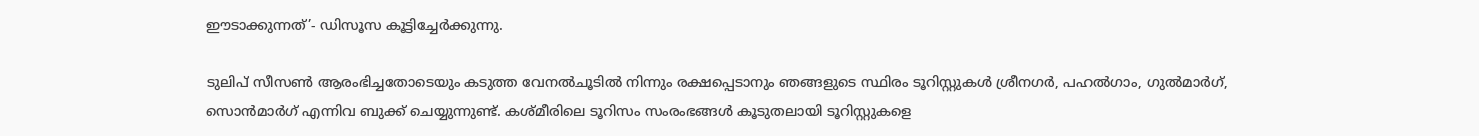ഈടാക്കുന്നത്’- ഡിസൂസ കൂട്ടിച്ചേര്‍ക്കുന്നു.

ടുലിപ് സീസണ്‍ ആരംഭിച്ചതോടെയും കടുത്ത വേനല്‍ചൂടില്‍ നിന്നും രക്ഷപ്പെടാനും ഞങ്ങളുടെ സ്ഥിരം ടൂറിസ്റ്റുകള്‍ ശ്രീനഗര്‍, പഹല്‍ഗാം, ഗുല്‍മാര്‍ഗ്, സൊന്‍മാര്‍ഗ് എന്നിവ ബുക്ക് ചെയ്യുന്നുണ്ട്. കശ്മീരിലെ ടൂറിസം സംരംഭങ്ങള്‍ കൂടുതലായി ടൂറിസ്റ്റുകളെ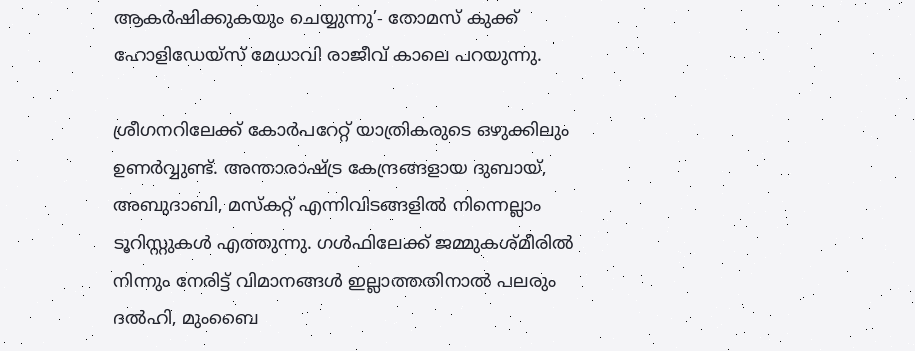ആകര്‍ഷിക്കുകയും ചെയ്യുന്നു’- തോമസ് കുക്ക് ഹോളിഡേയ്‌സ് മേധാവി രാജീവ് കാലെ പറയുന്നു.

ശ്രീഗനറിലേക്ക് കോര്‍പറേറ്റ് യാത്രികരുടെ ഒഴുക്കിലും ഉണര്‍വ്വുണ്ട്. അന്താരാഷ്‌ട്ര കേന്ദ്രങ്ങളായ ദുബായ്, അബുദാബി, മസ്‌കറ്റ് എന്നിവിടങ്ങളില്‍ നിന്നെല്ലാം ടൂറിസ്റ്റുകള്‍ എത്തുന്നു. ഗള്‍ഫിലേക്ക് ജമ്മുകശ്മീരില്‍ നിന്നും നേരിട്ട് വിമാനങ്ങള്‍ ഇല്ലാത്തതിനാല്‍ പലരും ദല്‍ഹി, മുംബൈ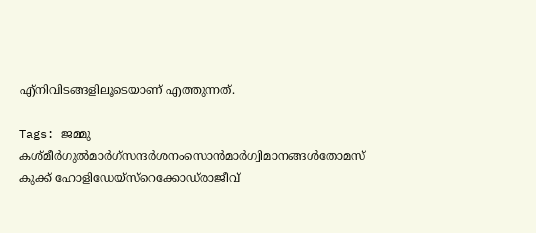എ്‌നിവിടങ്ങളിലൂടെയാണ് എത്തുന്നത്.

Tags: ജമ്മു കശ്മീര്‍ഗുല്‍മാര്‍ഗ്സന്ദര്‍ശനംസൊന്‍മാര്‍ഗ്വിമാനങ്ങള്‍തോമസ് കുക്ക് ഹോളിഡേയ്‌സ്റെക്കോഡ്‌രാജീവ്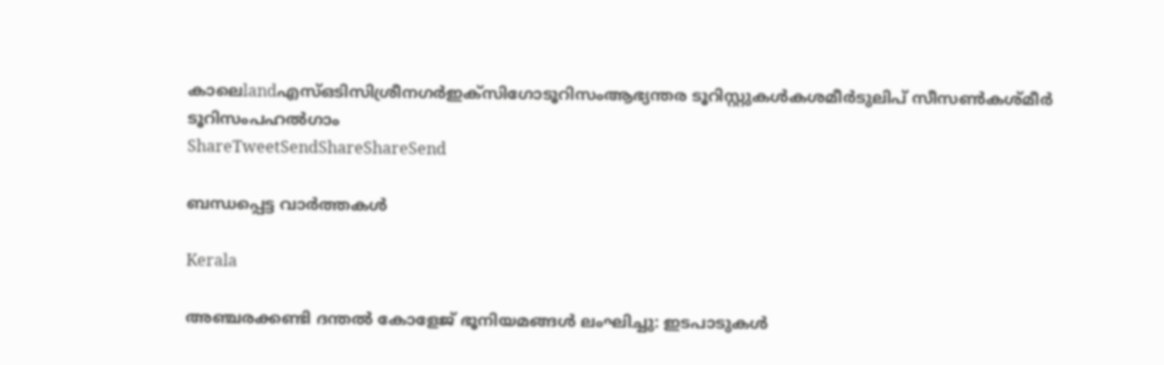കാലെlandഎസ്ഒടിസിശ്രീനഗര്‍ഇക്‌സിഗോടൂറിസംആഭ്യന്തര ടൂറിസ്റ്റുകള്‍കശമീര്‍ടുലിപ് സീസണ്‍കശ്മീര്‍ ടൂറിസംപഹല്‍ഗാം
ShareTweetSendShareShareSend

ബന്ധപ്പെട്ട വാര്‍ത്തകള്‍

Kerala

അഞ്ചരക്കണ്ടി ദന്തല്‍ കോളേജ് ഭൂനിയമങ്ങള്‍ ലംഘിച്ചു: ഇടപാടുകള്‍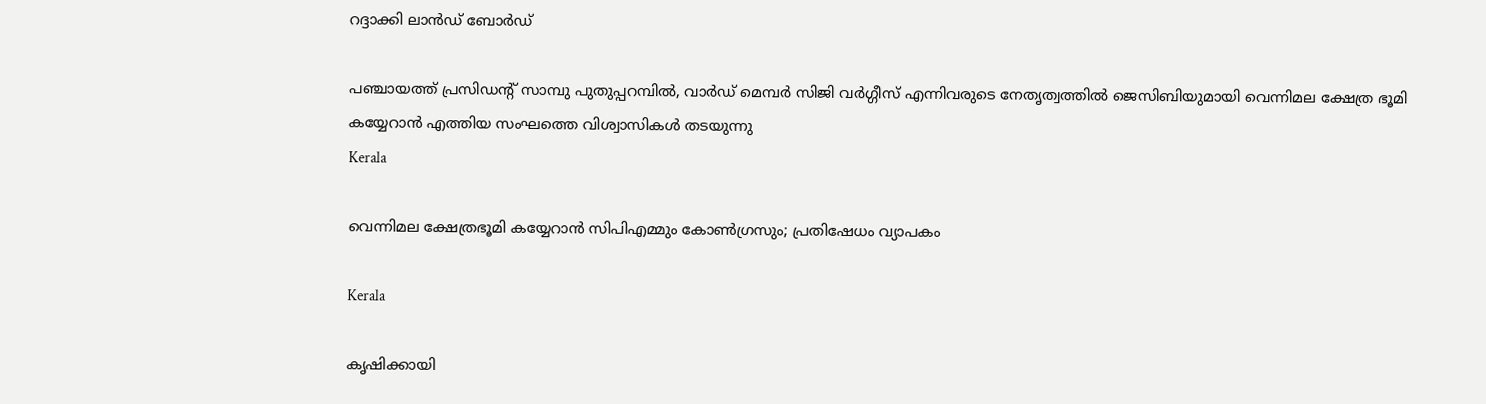റദ്ദാക്കി ലാന്‍ഡ് ബോര്‍ഡ്

പഞ്ചായത്ത് പ്രസിഡന്റ് സാമ്പു പുതുപ്പറമ്പില്‍, വാര്‍ഡ് മെമ്പര്‍ സിജി വര്‍ഗ്ഗീസ് എന്നിവരുടെ നേതൃത്വത്തില്‍ ജെസിബിയുമായി വെന്നിമല ക്ഷേത്ര ഭൂമി കയ്യേറാന്‍ എത്തിയ സംഘത്തെ വിശ്വാസികള്‍ തടയുന്നു
Kerala

വെന്നിമല ക്ഷേത്രഭൂമി കയ്യേറാന്‍ സിപിഎമ്മും കോണ്‍ഗ്രസും; പ്രതിഷേധം വ്യാപകം

Kerala

കൃഷിക്കായി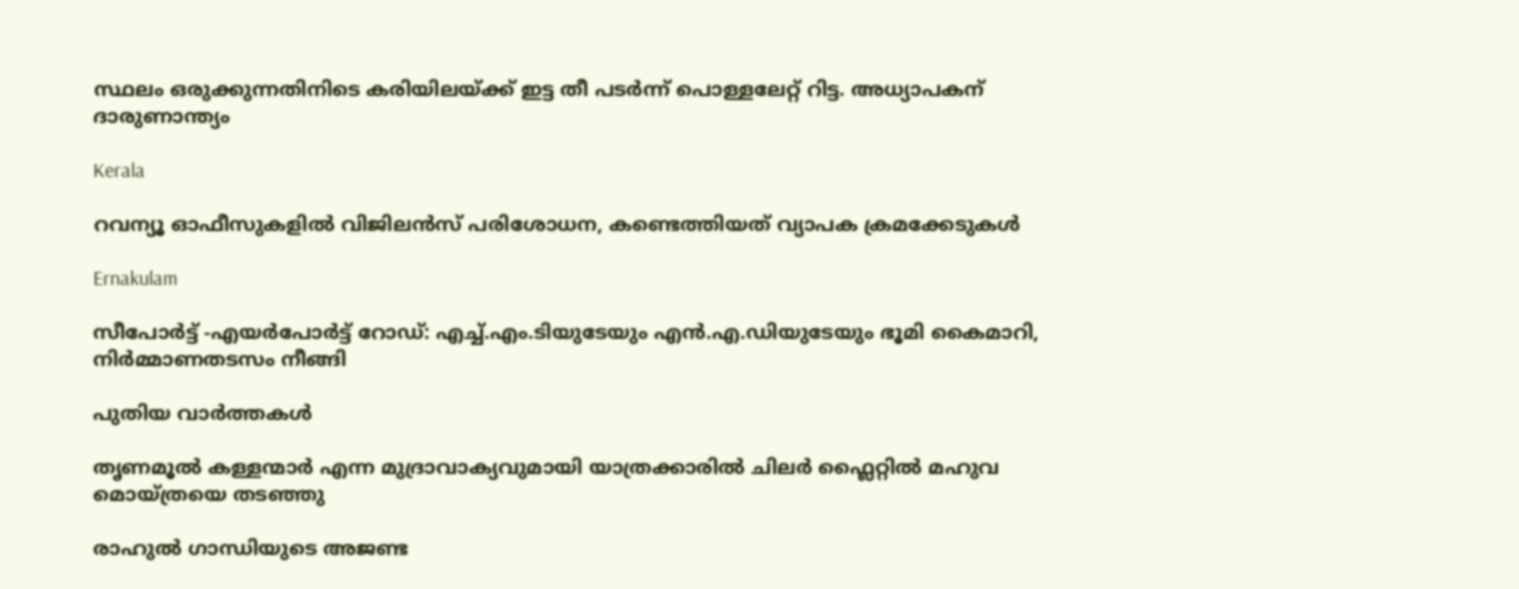സ്ഥലം ഒരുക്കുന്നതിനിടെ കരിയിലയ്‌ക്ക് ഇട്ട തീ പടര്‍ന്ന് പൊള്ളലേറ്റ് റിട്ട. അധ്യാപകന് ദാരുണാന്ത്യം

Kerala

റവന്യൂ ഓഫീസുകളില്‍ വിജിലന്‍സ് പരിശോധന, കണ്ടെത്തിയത് വ്യാപക ക്രമക്കേടുകള്‍

Ernakulam

സീപോര്‍ട്ട് -എയര്‍പോര്‍ട്ട് റോഡ്: എച്ച്.എം.ടിയുടേയും എന്‍.എ.ഡിയുടേയും ഭൂമി കൈമാറി, നിര്‍മ്മാണതടസം നീങ്ങി

പുതിയ വാര്‍ത്തകള്‍

തൃണമൂല്‍ കള്ളന്മാര്‍ എന്ന മുദ്രാവാക്യവുമായി യാത്രക്കാരില്‍ ചിലര്‍ ഫ്ലൈറ്റില്‍ മഹുവ മൊയ്ത്രയെ തടഞ്ഞു

രാഹുല്‍ ഗാന്ധിയുടെ അജണ്ട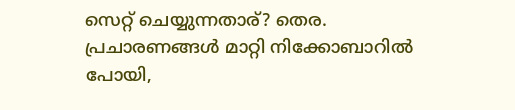സെറ്റ് ചെയ്യുന്നതാര്? തെര. പ്രചാരണങ്ങള്‍ മാറ്റി നിക്കോബാറില്‍ പോയി,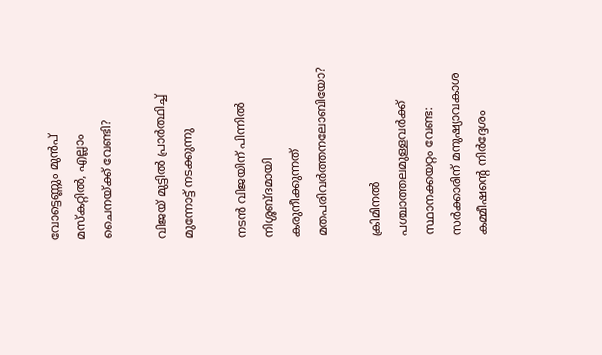വോട്ടെണ്ണും മുന്‍പ് മസ്കറ്റില്‍, എല്ലാം ചൈനയ്‌ക്ക് വേണ്ടി?

വിജയ് മുട്ടില്‍ പ്രാര്‍ത്ഥിച്ച് മുന്നോട്ട് നടക്കുന്നു

നടന്‍ വിജയിന് പിന്നില്‍ നിശ്ശബ്ദമായി കരുനീക്കുന്നത് മതപരിവര്‍ത്തനലോബിയോ?

ക്രിമിനല്‍ പശ്ചാത്തലമുള്ളവര്‍ക്ക് സ്ഥാനക്കയറ്റം വേണ്ട: സര്‍ക്കാരിന് മനുഷ്യാവകാശ കമ്മീഷന്റെ നിര്‍ദ്ദേശം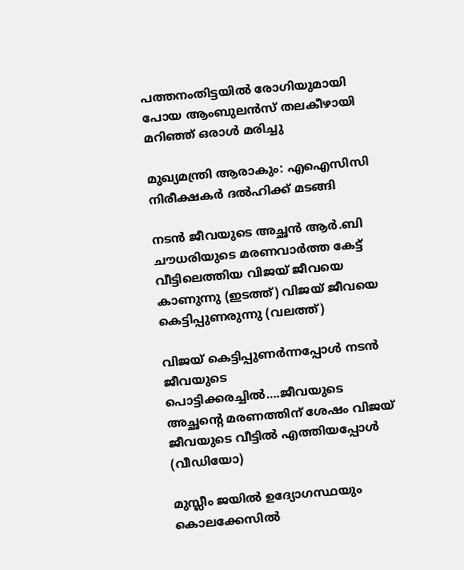പത്തനംതിട്ടയില്‍ രോഗിയുമായി പോയ ആംബുലന്‍സ് തലകീഴായി മറിഞ്ഞ് ഒരാള്‍ മരിച്ചു

മുഖ്യമന്ത്രി ആരാകും: എഐസിസി നിരീക്ഷകര്‍ ദല്‍ഹിക്ക് മടങ്ങി

നടന്‍ ജീവയുടെ അച്ഛന്‍ ആര്‍.ബി ചൗധരിയുടെ മരണവാര്‍ത്ത കേട്ട് വീട്ടിലെത്തിയ വിജയ് ജീവയെ കാണുന്നു (ഇടത്ത്) വിജയ് ജീവയെ കെട്ടിപ്പുണരുന്നു (വലത്ത്)

വിജയ് കെട്ടിപ്പുണര്‍ന്നപ്പോള്‍ നടന്‍ ജീവയുടെ പൊട്ടിക്കരച്ചില്‍….ജീവയുടെ അച്ഛന്റെ മരണത്തിന് ശേഷം വിജയ് ജീവയുടെ വീട്ടില്‍ എത്തിയപ്പോള്‍ (വീഡിയോ)

മുസ്ലീം ജയില്‍ ഉദ്യോഗസ്ഥയും കൊലക്കേസില്‍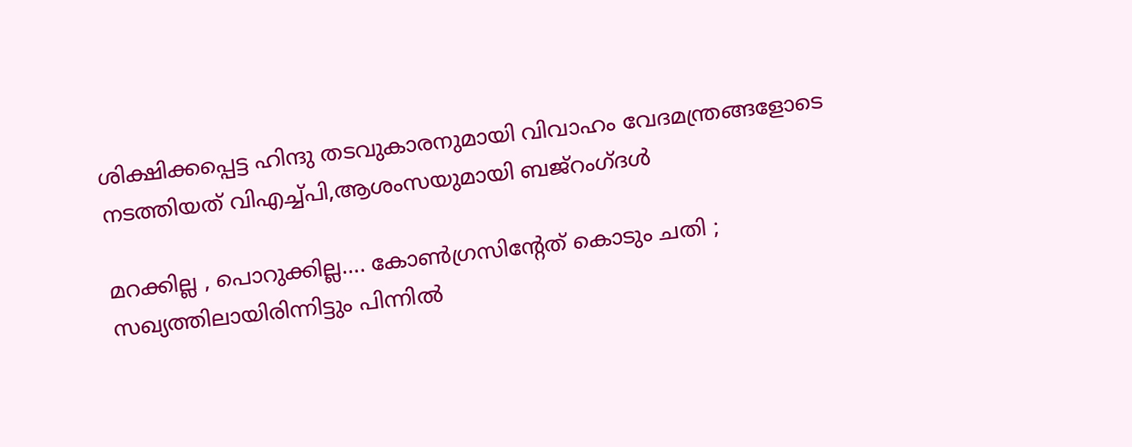ശിക്ഷിക്കപ്പെട്ട ഹിന്ദു തടവുകാരനുമായി വിവാഹം വേദമന്ത്രങ്ങളോടെ നടത്തിയത് വിഎച്ച്പി,ആശംസയുമായി ബജ്‌റംഗ്ദള്‍

മറക്കില്ല , പൊറുക്കില്ല…. കോൺഗ്രസിൻ്റേത് കൊടും ചതി ; സഖ്യത്തിലായിരിന്നിട്ടും പിന്നിൽ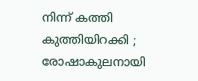നിന്ന് കത്തി കുത്തിയിറക്കി ; രോഷാകുലനായി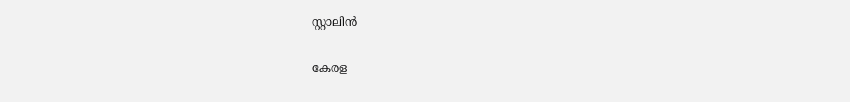സ്റ്റാലിൻ

കേരള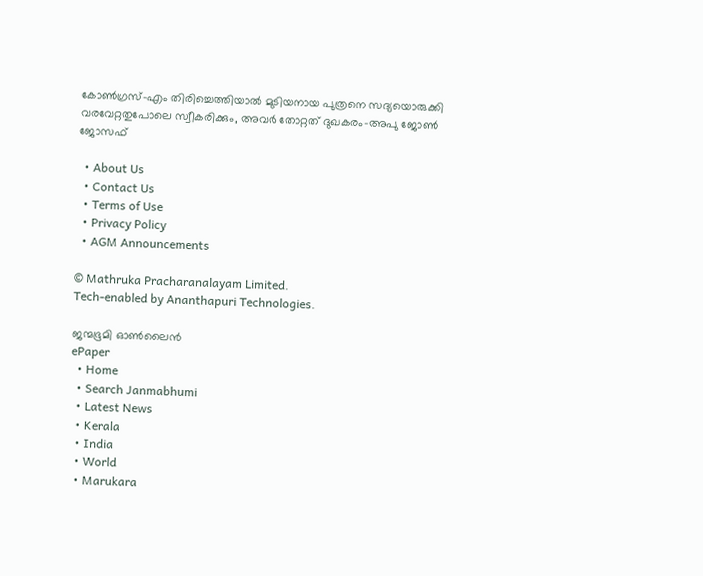കോണ്‍ഗ്രസ്-എം തിരിച്ചെത്തിയാല്‍ മുടിയനായ പുത്രനെ സദ്യയൊരുക്കി വരവേറ്റതുപോലെ സ്വീകരിക്കും, അവര്‍ തോറ്റത് ദുഖകരം-അപു ജോണ്‍ ജോസഫ്

  • About Us
  • Contact Us
  • Terms of Use
  • Privacy Policy
  • AGM Announcements

© Mathruka Pracharanalayam Limited.
Tech-enabled by Ananthapuri Technologies.

ജന്മഭൂമി ഓണ്‍ലൈന്‍
ePaper
  • Home
  • Search Janmabhumi
  • Latest News
  • Kerala
  • India
  • World
  • Marukara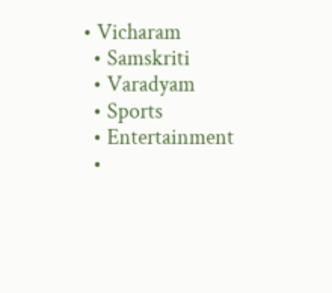• Vicharam
  • Samskriti
  • Varadyam
  • Sports
  • Entertainment
  •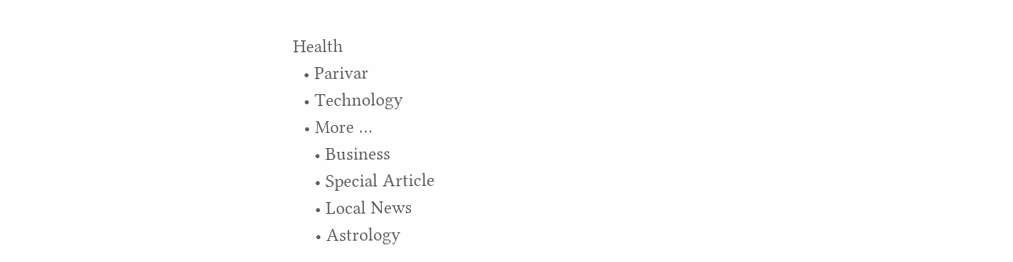Health
  • Parivar
  • Technology
  • More …
    • Business
    • Special Article
    • Local News
    • Astrology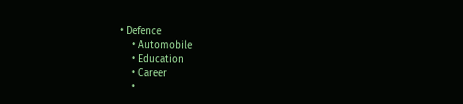• Defence
    • Automobile
    • Education
    • Career
    •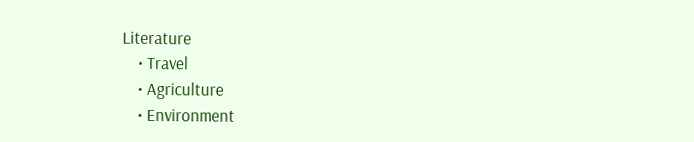Literature
    • Travel
    • Agriculture
    • Environment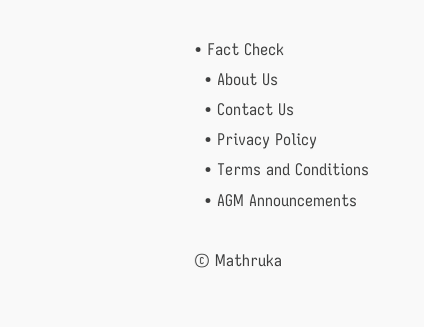• Fact Check
  • About Us
  • Contact Us
  • Privacy Policy
  • Terms and Conditions
  • AGM Announcements

© Mathruka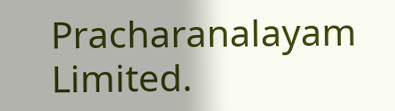Pracharanalayam Limited.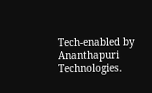Tech-enabled by Ananthapuri Technologies.